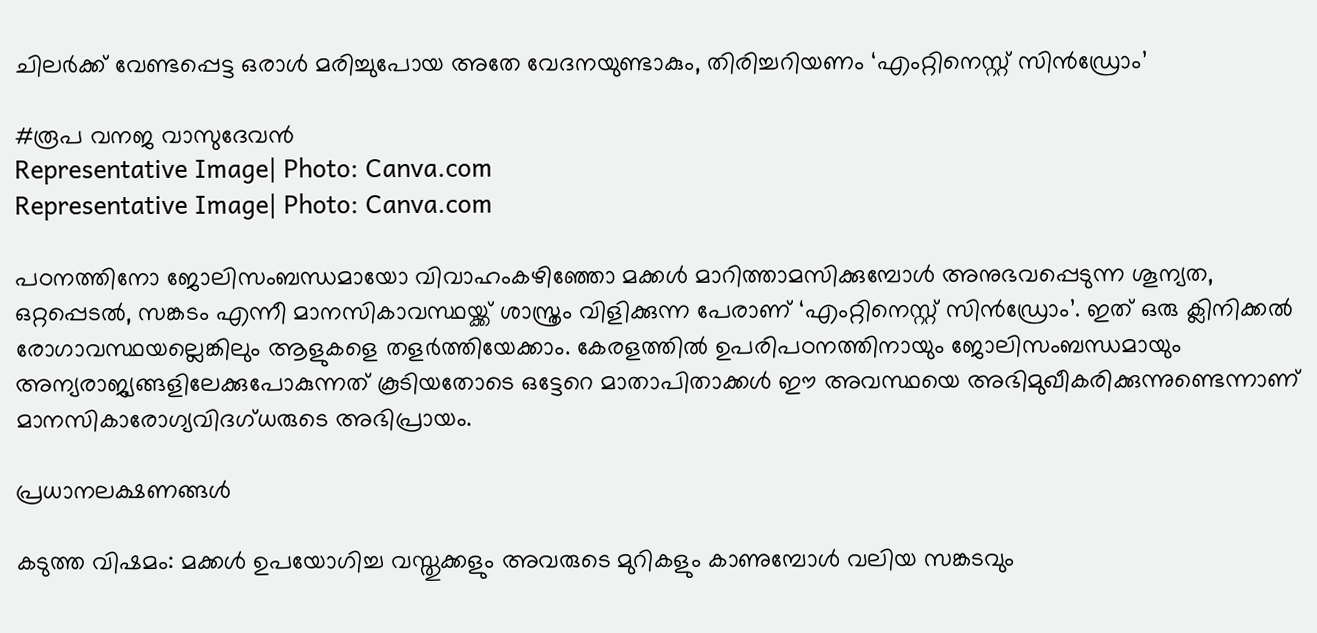ചിലർക്ക് വേണ്ടപ്പെട്ട ഒരാൾ മരിച്ചുപോയ അതേ വേദനയുണ്ടാകും, തിരിച്ചറിയണം ‘എംറ്റിനെസ്റ്റ് സിൻഡ്രോം’

#രൂപ വനജ വാസുദേവൻ
Representative Image| Photo: Canva.com
Representative Image| Photo: Canva.com

പഠനത്തിനോ ജോലിസംബന്ധമായോ വിവാഹംകഴിഞ്ഞോ മക്കൾ മാറിത്താമസിക്കുമ്പോൾ അനുഭവപ്പെടുന്ന ശൂന്യത, ഒറ്റപ്പെടൽ, സങ്കടം എന്നീ മാനസികാവസ്ഥയ്ക്ക് ശാസ്ത്രം വിളിക്കുന്ന പേരാണ് ‘എംറ്റിനെസ്റ്റ് സിൻഡ്രോം’. ഇത് ഒരു ക്ലിനിക്കൽ രോഗാവസ്ഥയല്ലെങ്കിലും ആളുകളെ തളർത്തിയേക്കാം. കേരളത്തിൽ ഉപരിപഠനത്തിനായും ജോലിസംബന്ധമായും അന്യരാജ്യങ്ങളിലേക്കുപോകുന്നത് കൂടിയതോടെ ഒട്ടേറെ മാതാപിതാക്കൾ ഈ അവസ്ഥയെ അഭിമുഖീകരിക്കുന്നുണ്ടെന്നാണ് മാനസികാരോഗ്യവിദഗ്‌ധരുടെ അഭിപ്രായം.

പ്രധാനലക്ഷണങ്ങൾ

കടുത്ത വിഷമം: മക്കൾ ഉപയോഗിച്ച വസ്തുക്കളും അവരുടെ മുറികളും കാണുമ്പോൾ വലിയ സങ്കടവും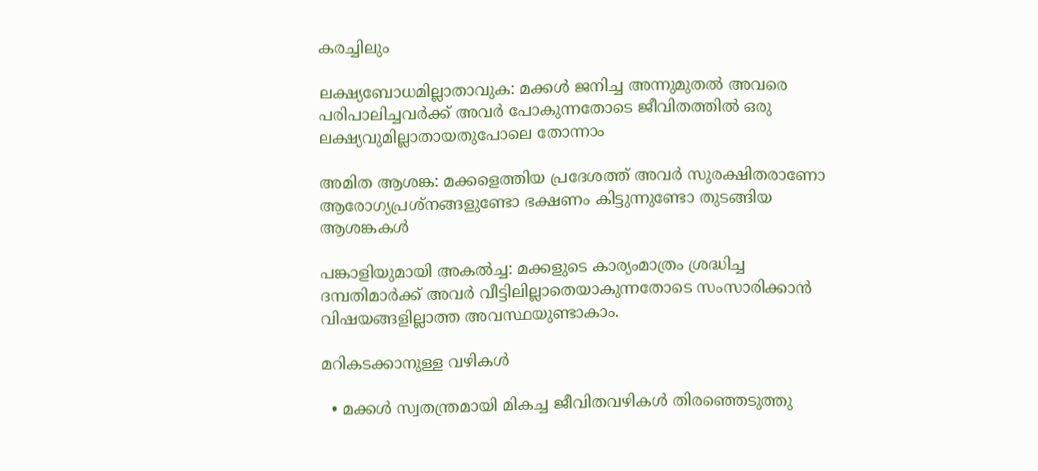കരച്ചിലും

ലക്ഷ്യബോധമില്ലാതാവുക: മക്കൾ ജനിച്ച അന്നുമുതൽ അവരെ പരിപാലിച്ചവർക്ക് അവർ പോകുന്നതോടെ ജീവിതത്തിൽ ഒരു ലക്ഷ്യവുമില്ലാതായതുപോലെ തോന്നാം

അമിത ആശങ്ക: മക്കളെത്തിയ പ്രദേശത്ത് അവർ സുരക്ഷിതരാണോ ആരോഗ്യപ്രശ്നങ്ങളുണ്ടോ ഭക്ഷണം കിട്ടുന്നുണ്ടോ തുടങ്ങിയ ആശങ്കകൾ

പങ്കാളിയുമായി അകൽച്ച: മക്കളുടെ കാര്യംമാത്രം ശ്രദ്ധിച്ച ദമ്പതിമാർക്ക് അവർ വീട്ടിലില്ലാതെയാകുന്നതോടെ സംസാരിക്കാൻ വിഷയങ്ങളില്ലാത്ത അവസ്ഥയുണ്ടാകാം.

മറികടക്കാനുള്ള വഴികൾ

  • മക്കൾ സ്വതന്ത്രമായി മികച്ച ജീവിതവഴികൾ തിരഞ്ഞെടുത്തു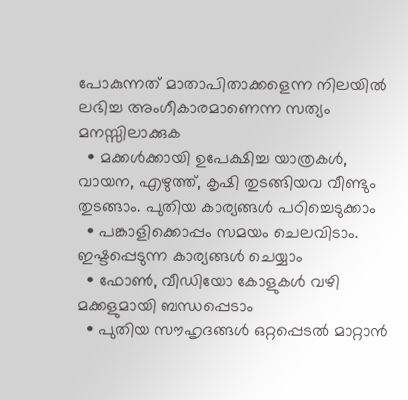പോകുന്നത് മാതാപിതാക്കളെന്ന നിലയിൽ ലഭിച്ച അംഗീകാരമാണെന്ന സത്യം മനസ്സിലാക്കുക
  • മക്കൾക്കായി ഉപേക്ഷിച്ച യാത്രകൾ, വായന, എഴുത്ത്, കൃഷി തുടങ്ങിയവ വീണ്ടും തുടങ്ങാം. പുതിയ കാര്യങ്ങൾ പഠിച്ചെടുക്കാം
  • പങ്കാളിക്കൊപ്പം സമയം ചെലവിടാം. ഇഷ്ടപ്പെടുന്ന കാര്യങ്ങൾ ചെയ്യാം
  • ഫോൺ, വീഡിയോ കോളുകൾ വഴി മക്കളുമായി ബന്ധപ്പെടാം
  • പുതിയ സൗഹൃദങ്ങൾ ഒറ്റപ്പെടൽ മാറ്റാൻ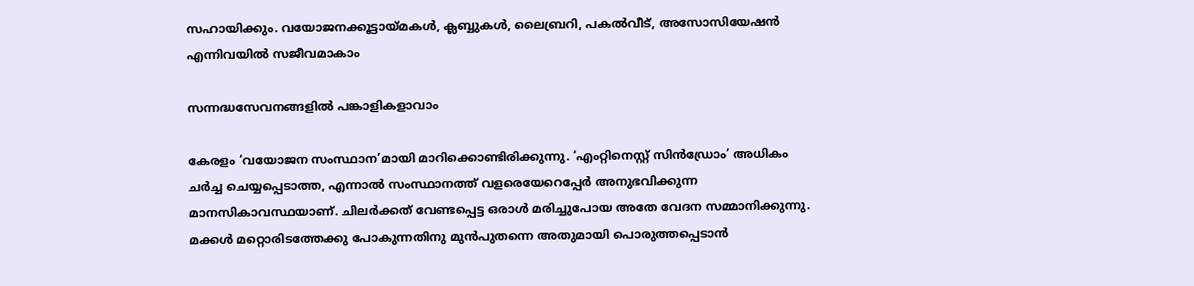സഹായിക്കും. വയോജനക്കൂട്ടായ്മകൾ, ക്ലബ്ബുകൾ, ലൈബ്രറി, പകൽവീട്, അസോസിയേഷൻ എന്നിവയിൽ സജീവമാകാം

സന്നദ്ധസേവനങ്ങളിൽ പങ്കാളികളാവാം

കേരളം ‘വയോജന സംസ്ഥാന’മായി മാറിക്കൊണ്ടിരിക്കുന്നു. ‘എംറ്റിനെസ്റ്റ് സിൻഡ്രോം’ അധികം ചർച്ച ചെയ്യപ്പെടാത്ത, എന്നാൽ സംസ്ഥാനത്ത് വളരെയേറെപ്പേർ അനുഭവിക്കുന്ന മാനസികാവസ്ഥയാണ്. ചിലർക്കത് വേണ്ടപ്പെട്ട ഒരാൾ മരിച്ചുപോയ അതേ വേദന സമ്മാനിക്കുന്നു. മക്കൾ മറ്റൊരിടത്തേക്കു പോകുന്നതിനു മുൻപുതന്നെ അതുമായി പൊരുത്തപ്പെടാൻ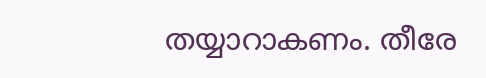തയ്യാറാകണം. തീരേ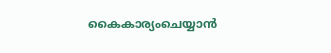കൈകാര്യംചെയ്യാൻ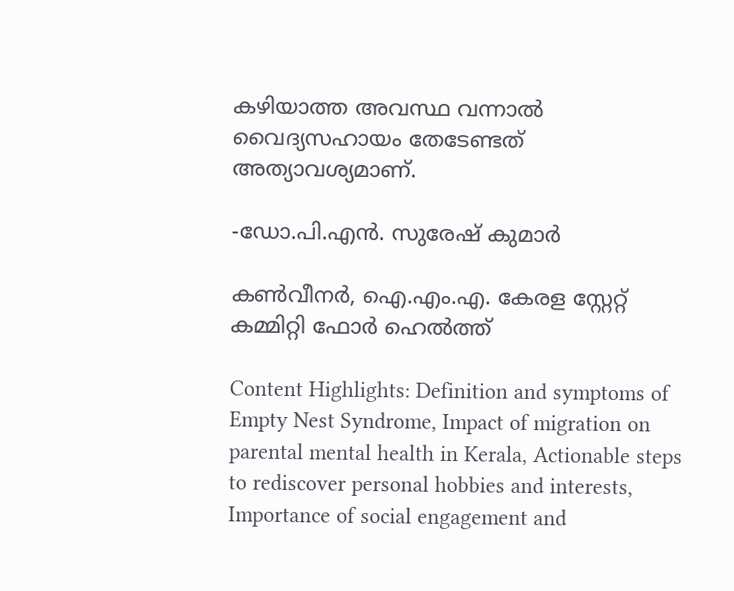കഴിയാത്ത അവസ്ഥ വന്നാൽ വൈദ്യസഹായം തേടേണ്ടത് അത്യാവശ്യമാണ്.

-ഡോ.പി.എൻ. സുരേഷ് കുമാർ

കൺവീനർ, ഐ.എം.എ. കേരള സ്റ്റേറ്റ് കമ്മിറ്റി ഫോർ ഹെൽത്ത്

Content Highlights: Definition and symptoms of Empty Nest Syndrome, Impact of migration on parental mental health in Kerala, Actionable steps to rediscover personal hobbies and interests, Importance of social engagement and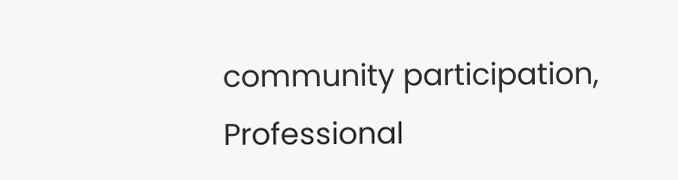community participation, Professional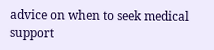advice on when to seek medical support